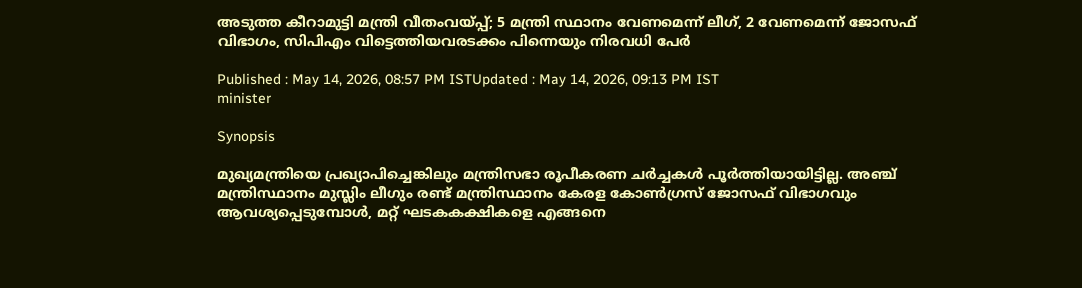അടുത്ത കീറാമുട്ടി മന്ത്രി വീതംവയ്പ്പ്; 5 മന്ത്രി സ്ഥാനം വേണമെന്ന് ലീഗ്, 2 വേണമെന്ന് ജോസഫ് വിഭാഗം, സിപിഎം വിട്ടെത്തിയവരടക്കം പിന്നെയും നിരവധി പേർ

Published : May 14, 2026, 08:57 PM ISTUpdated : May 14, 2026, 09:13 PM IST
minister

Synopsis

മുഖ്യമന്ത്രിയെ പ്രഖ്യാപിച്ചെങ്കിലും മന്ത്രിസഭാ രൂപീകരണ ചർച്ചകൾ പൂർത്തിയായിട്ടില്ല. അഞ്ച് മന്ത്രിസ്ഥാനം മുസ്ലിം ലീഗും രണ്ട് മന്ത്രിസ്ഥാനം കേരള കോൺഗ്രസ് ജോസഫ് വിഭാഗവും ആവശ്യപ്പെടുമ്പോൾ, മറ്റ് ഘടകകക്ഷികളെ എങ്ങനെ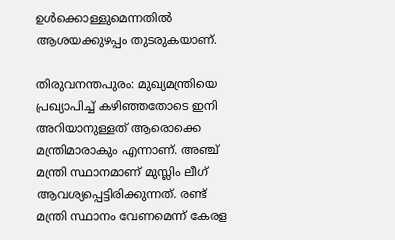ഉൾക്കൊള്ളുമെന്നതിൽ ആശയക്കുഴപ്പം തുടരുകയാണ്.

തിരുവനന്തപുരം: മുഖ്യമന്ത്രിയെ പ്രഖ്യാപിച്ച് കഴിഞ്ഞതോടെ ഇനി അറിയാനുള്ളത് ആരൊക്കെ മന്ത്രിമാരാകും എന്നാണ്. അഞ്ച് മന്ത്രി സ്ഥാനമാണ് മുസ്ലിം ലീഗ് ആവശ്യപ്പെട്ടിരിക്കുന്നത്. രണ്ട് മന്ത്രി സ്ഥാനം വേണമെന്ന് കേരള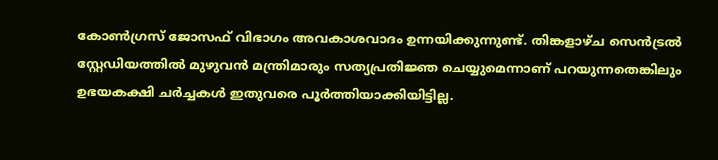കോൺഗ്രസ് ജോസഫ് വിഭാഗം അവകാശവാദം ഉന്നയിക്കുന്നുണ്ട്. തിങ്കളാഴ്ച സെൻട്രൽ സ്റ്റേഡിയത്തിൽ മുഴുവൻ മന്ത്രിമാരും സത്യപ്രതിജ്ഞ ചെയ്യുമെന്നാണ് പറയുന്നതെങ്കിലും ഉഭയകക്ഷി ചർച്ചകൾ ഇതുവരെ പൂർത്തിയാക്കിയിട്ടില്ല.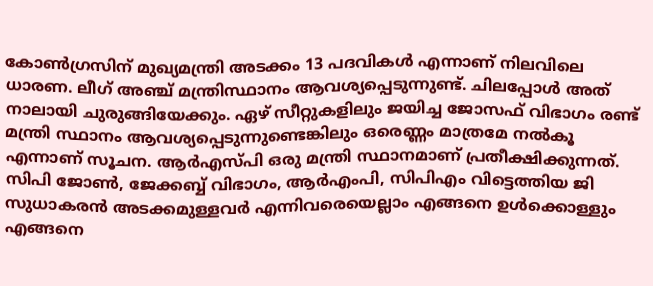കോണ്‍‌ഗ്രസിന് മുഖ്യമന്ത്രി അടക്കം 13 പദവികൾ എന്നാണ് നിലവിലെ ധാരണ. ലീഗ് അഞ്ച് മന്ത്രിസ്ഥാനം ആവശ്യപ്പെടുന്നുണ്ട്. ചിലപ്പോൾ അത് നാലായി ചുരുങ്ങിയേക്കും. ഏഴ് സീറ്റുകളിലും ജയിച്ച ജോസഫ് വിഭാഗം രണ്ട് മന്ത്രി സ്ഥാനം ആവശ്യപ്പെടുന്നുണ്ടെങ്കിലും ഒരെണ്ണം മാത്രമേ നൽകൂ എന്നാണ് സൂചന. ആർഎസ്പി ഒരു മന്ത്രി സ്ഥാനമാണ് പ്രതീക്ഷിക്കുന്നത്. സിപി ജോണ്‍, ജേക്കബ്ബ് വിഭാഗം, ആർഎംപി, സിപിഎം വിട്ടെത്തിയ ജി സുധാകരൻ അടക്കമുള്ളവർ എന്നിവരെയെല്ലാം എങ്ങനെ ഉൾക്കൊള്ളും എങ്ങനെ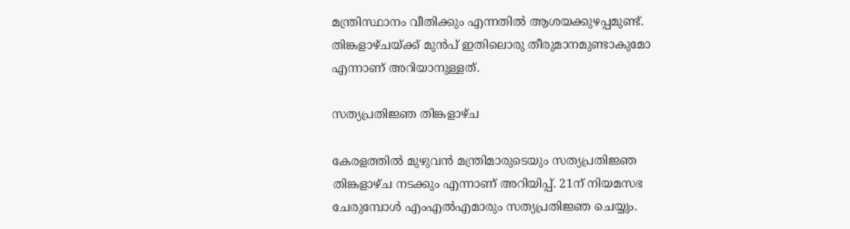മന്ത്രിസ്ഥാനം വീതിക്കും എന്നതിൽ ആശയക്കുഴപ്പമുണ്ട്. തിങ്കളാഴ്ചയ്ക്ക് മുൻപ് ഇതിലൊരു തീരുമാനമുണ്ടാകുമോ എന്നാണ് അറിയാനുള്ളത്.

സത്യപ്രതിജ്ഞ തിങ്കളാഴ്ച

കേരളത്തിൽ മുഴുവൻ മന്ത്രിമാരുടെയും സത്യപ്രതിജ്ഞ തിങ്കളാഴ്ച നടക്കും എന്നാണ് അറിയിപ്പ്. 21ന് നിയമസഭ ചേരുമ്പോള്‍ എംഎല്‍എമാരും സത്യപ്രതിജ്ഞ ചെയ്യും.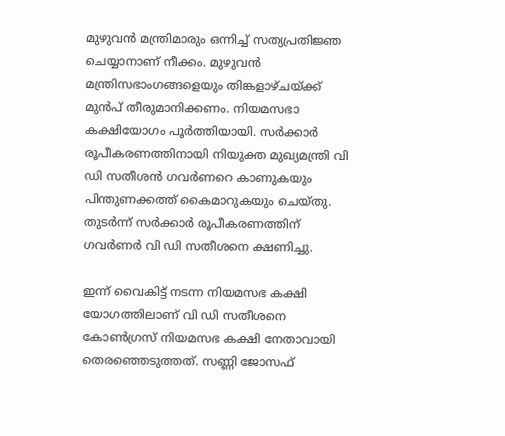മുഴുവൻ മന്ത്രിമാരും ഒന്നിച്ച് സത്യപ്രതിജ്ഞ ചെയ്യാനാണ് നീക്കം. മുഴുവൻ മന്ത്രിസഭാംഗങ്ങളെയും തിങ്കളാഴ്ചയ്ക്ക് മുൻപ് തീരുമാനിക്കണം. നിയമസഭാ കക്ഷിയോഗം പൂര്‍ത്തിയായി. സർക്കാർ രൂപീകരണത്തിനായി നിയുക്ത മുഖ്യമന്ത്രി വി ഡി സതീശൻ ഗവര്‍ണറെ കാണുകയും പിന്തുണക്കത്ത് കൈമാറുകയും ചെയ്തു. തുടർന്ന് സർക്കാർ രൂപീകരണത്തിന് ഗവർണർ വി ഡി സതീശനെ ക്ഷണിച്ചു.

ഇന്ന് വൈകിട്ട് നടന്ന നിയമസഭ കക്ഷി യോഗത്തിലാണ് വി ഡി സതീശനെ കോൺഗ്രസ് നിയമസഭ കക്ഷി നേതാവായി തെരഞ്ഞെടുത്തത്. സണ്ണി ജോസഫ്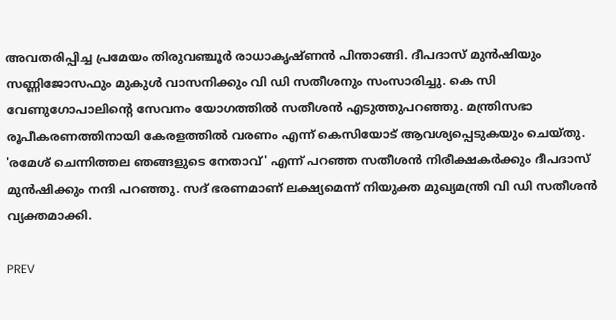അവതരിപ്പിച്ച പ്രമേയം തിരുവഞ്ചൂർ രാധാകൃഷ്ണൻ പിന്താങ്ങി. ദീപദാസ് മുൻഷിയും സണ്ണിജോസഫും മുകുൾ വാസനിക്കും വി ഡി സതീശനും സംസാരിച്ചു. കെ സി വേണുഗോപാലിൻ്റെ സേവനം യോഗത്തിൽ സതീശൻ എടുത്തുപറഞ്ഞു. മന്ത്രിസഭാ രൂപീകരണത്തിനായി കേരളത്തിൽ വരണം എന്ന് കെസിയോട് ആവശ്യപ്പെടുകയും ചെയ്തു. 'രമേശ് ചെന്നിത്തല ഞങ്ങളുടെ നേതാവ്' എന്ന് പറഞ്ഞ സതീശൻ നിരീക്ഷകർക്കും ദീപദാസ് മുൻഷിക്കും നന്ദി പറഞ്ഞു. സദ് ഭരണമാണ് ലക്ഷ്യമെന്ന് നിയുക്ത മുഖ്യമന്ത്രി വി ഡി സതീശൻ വ്യക്തമാക്കി.

PREV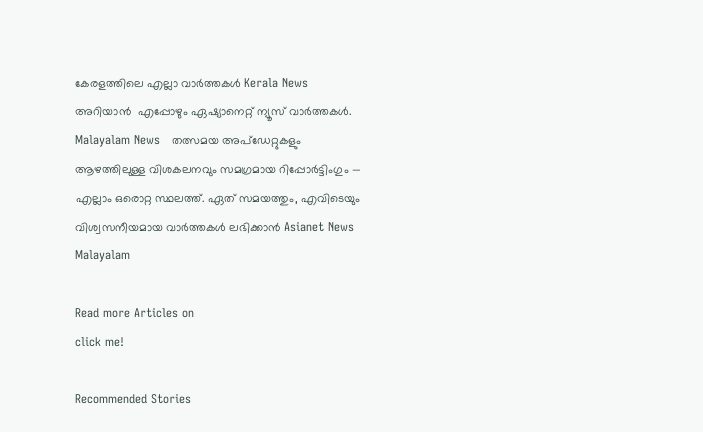കേരളത്തിലെ എല്ലാ വാർത്തകൾ Kerala News അറിയാൻ  എപ്പോഴും ഏഷ്യാനെറ്റ് ന്യൂസ് വാർത്തകൾ.  Malayalam News   തത്സമയ അപ്‌ഡേറ്റുകളും ആഴത്തിലുള്ള വിശകലനവും സമഗ്രമായ റിപ്പോർട്ടിംഗും — എല്ലാം ഒരൊറ്റ സ്ഥലത്ത്. ഏത് സമയത്തും, എവിടെയും വിശ്വസനീയമായ വാർത്തകൾ ലഭിക്കാൻ Asianet News Malayalam

Read more Articles on
click me!

Recommended Stories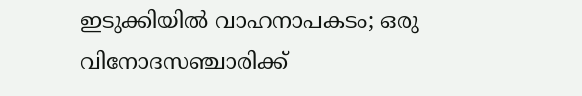ഇടുക്കിയിൽ വാഹനാപകടം; ഒരു വിനോദസഞ്ചാരിക്ക്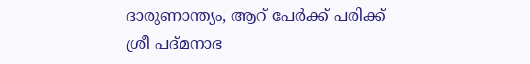ദാരുണാന്ത്യം, ആറ് പേർക്ക് പരിക്ക്
ശ്രീ പദ്മനാഭ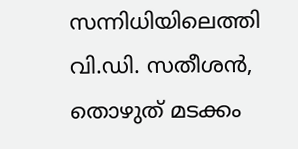സന്നിധിയിലെത്തി വി.ഡി. സതീശൻ, തൊഴുത് മടക്കം